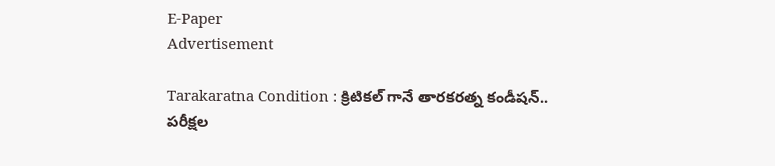E-Paper
Advertisement

Tarakaratna Condition : క్రిటికల్ గానే తారకరత్న కండీషన్.. పరీక్షల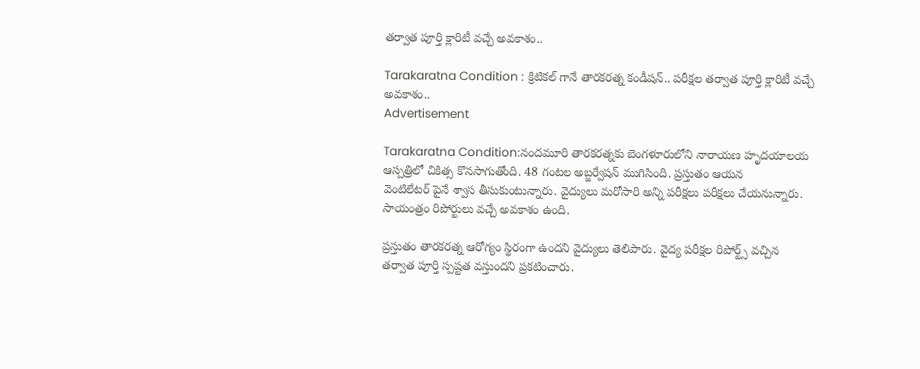తర్వాత పూర్తి క్లారిటీ వచ్చే అవకాశం..

Tarakaratna Condition : క్రిటికల్ గానే తారకరత్న కండీషన్.. పరీక్షల తర్వాత పూర్తి క్లారిటీ వచ్చే అవకాశం..
Advertisement

Tarakaratna Condition:నందమూరి తారకరత్నకు బెంగళూరులోని నారాయణ హృదయాలయ ఆస్పత్రిలో చికిత్స కొనసాగుతోంది. 48 గంటల అబ్జర్వేషన్ ముగిసింది. ప్రస్తుతం ఆయన
వెంటిలేటర్ పైనే శ్వాస తీసుకుంటున్నారు. వైద్యులు మరోసారి అన్ని పరీక్షలు పరీక్షలు చేయనున్నారు. సాయంత్రం రిపోర్టులు వచ్చే అవకాశం ఉంది.

ప్రస్తుతం తారకరత్న ఆరోగ్యం స్థిరంగా ఉందని వైద్యులు తెలిపారు. వైద్య పరీక్షల రిపోర్ట్స్ వచ్చిన తర్వాత పూర్తి స్పష్టత వస్తుందని ప్రకటించారు.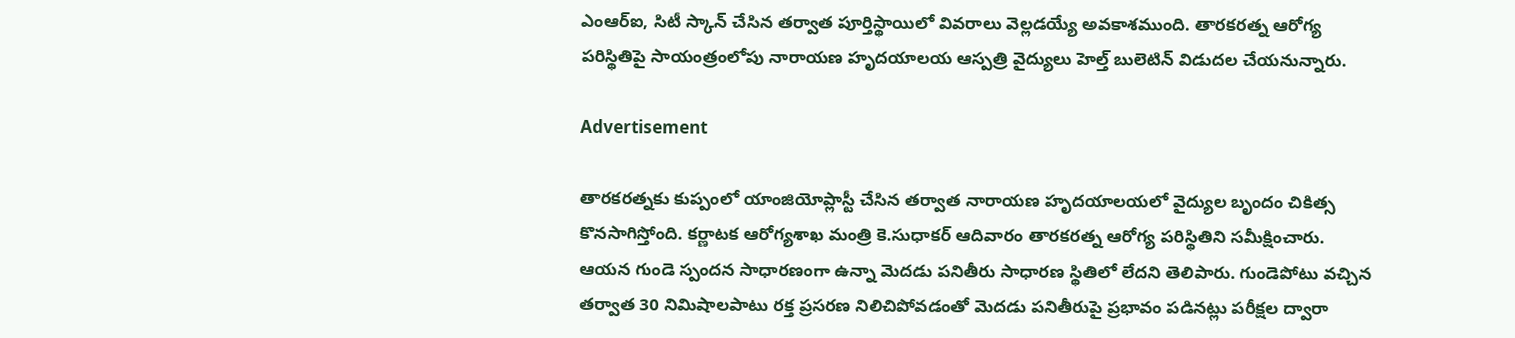ఎంఆర్‌ఐ, సిటీ స్కాన్‌ చేసిన తర్వాత పూర్తిస్థాయిలో వివరాలు వెల్లడయ్యే అవకాశముంది. తారకరత్న ఆరోగ్య పరిస్థితిపై సాయంత్రంలోపు నారాయణ హృదయాలయ ఆస్పత్రి వైద్యులు హెల్త్‌ బులెటిన్‌ విడుదల చేయనున్నారు.

Advertisement

తారకరత్నకు కుప్పంలో యాంజియోప్లాస్టీ చేసిన తర్వాత నారాయణ హృదయాలయలో వైద్యుల బృందం చికిత్స కొనసాగిస్తోంది. కర్ణాటక ఆరోగ్యశాఖ మంత్రి కె.సుధాకర్‌ ఆదివారం తారకరత్న ఆరోగ్య పరిస్థితిని సమీక్షించారు. ఆయన గుండె స్పందన సాధారణంగా ఉన్నా మెదడు పనితీరు సాధారణ స్థితిలో లేదని తెలిపారు. గుండెపోటు వచ్చిన తర్వాత 30 నిమిషాలపాటు రక్త ప్రసరణ నిలిచిపోవడంతో మెదడు పనితీరుపై ప్రభావం పడినట్లు పరీక్షల ద్వారా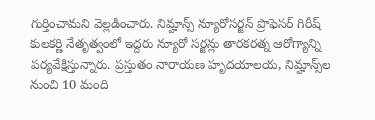గుర్తించామని వెల్లడించారు. నిమ్హాన్స్‌ న్యూరోసర్జన్‌ ప్రొఫెసర్‌ గిరీష్‌ కులకర్ణి నేతృత్వంలో ఇద్దరు న్యూరో సర్జన్లు తారకరత్న ఆరోగ్యాన్ని పర్యవేక్షిస్తున్నారు. ప్రస్తుతం నారాయణ హృదయాలయ, నిమ్హాన్స్‌ల నుంచి 10 మంది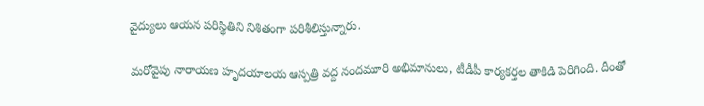వైద్యులు ఆయన పరిస్థితిని నిశితంగా పరిశీలిస్తున్నారు.

మరోవైపు నారాయణ హృదయాలయ ఆస్పత్రి వద్ద నందమూరి అభిమానులు, టీడీపీ కార్యకర్తల తాకిడి పెరిగింది. దీంతో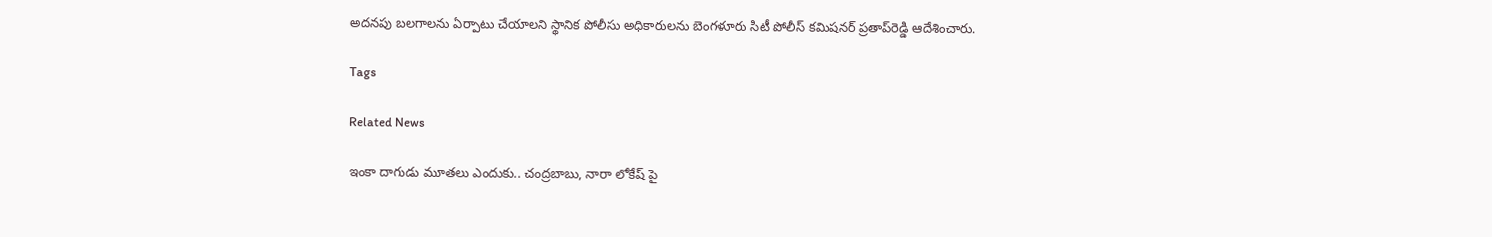అదనపు బలగాలను ఏర్పాటు చేయాలని స్థానిక పోలీసు అధికారులను బెంగళూరు సిటీ పోలీస్‌ కమిషనర్ ప్రతాప్‌రెడ్డి ఆదేశించారు.

Tags

Related News

ఇంకా దాగుడు మూతలు ఎందుకు.. చంద్రబాబు, నారా లోకేష్ పై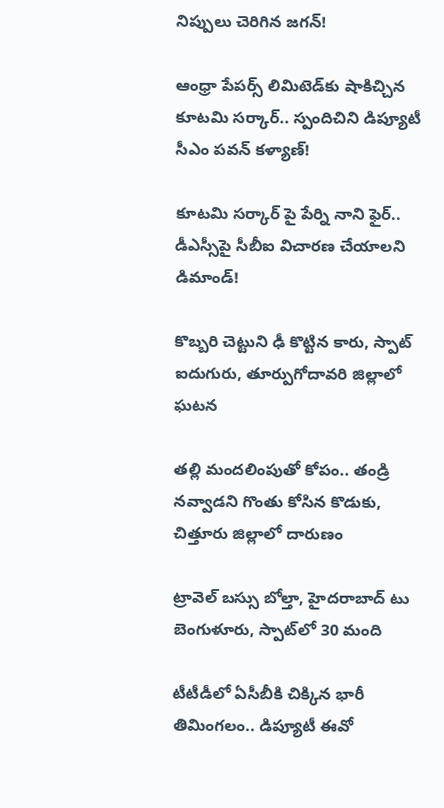నిప్పులు చెరిగిన జగన్!

ఆంధ్రా పేపర్స్ లిమిటెడ్‌కు షాకిచ్చిన కూటమి సర్కార్.. స్పందిచిని డిప్యూటీ సీఎం పవన్ కళ్యాణ్!

కూటమి సర్కార్ పై పేర్ని నాని ఫైర్.. డీఎస్సీపై సీబీఐ విచారణ చేయాలని డిమాండ్!

కొబ్బరి చెట్టుని ఢీ కొట్టిన కారు, స్పాట్ ఐదుగురు, తూర్పుగోదావరి జిల్లాలో ఘటన

తల్లి మందలింపుతో కోపం.. తండ్రి నవ్వాడని గొంతు కోసిన కొడుకు, చిత్తూరు జిల్లాలో దారుణం

ట్రావెల్ బస్సు బోల్తా, హైదరాబాద్ టు బెంగుళూరు, స్పాట్‌లో 30 మంది

టీటీడీలో ఏసీబీకి చిక్కిన భారీ తిమింగలం.. డిప్యూటీ ఈవో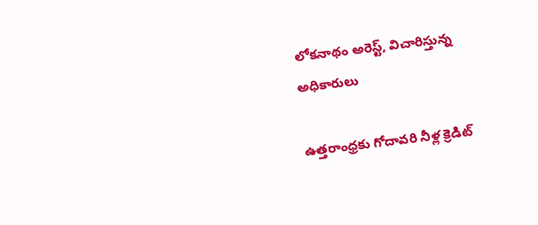లోకనాథం అరెస్ట్, విచారిస్తున్న అధికారులు

ఉత్తరాంధ్రకు గోదావరి నీళ్ల క్రెడిట్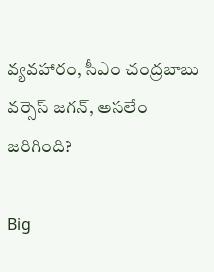వ్యవహారం, సీఎం చంద్రబాబు వర్సెస్ జగన్, అసలేం జరిగింది?

Big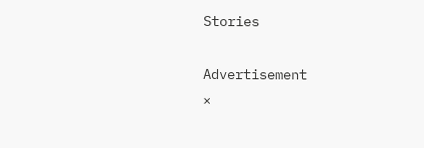Stories

Advertisement
×